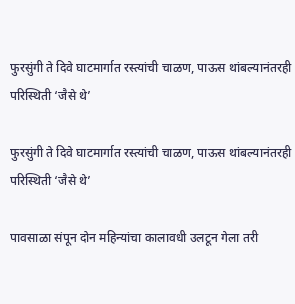फुरसुंगी ते दिवे घाटमार्गात रस्त्यांची चाळण, पाऊस थांबल्यानंतरही परिस्थिती ‘जैसे थे’

फुरसुंगी ते दिवे घाटमार्गात रस्त्यांची चाळण, पाऊस थांबल्यानंतरही परिस्थिती ‘जैसे थे’

पावसाळा संपून दोन महिन्यांचा कालावधी उलटून गेला तरी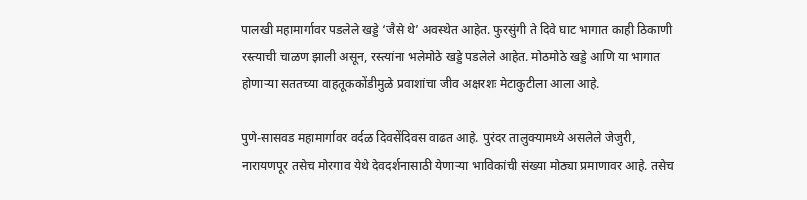पालखी महामार्गावर पडलेले खड्डे ‘जैसे थे’ अवस्थेत आहेत. फुरसुंगी ते दिवे घाट भागात काही ठिकाणी रस्त्याची चाळण झाली असून, रस्त्यांना भलेमोठे खड्डे पडलेले आहेत. मोठमोठे खड्डे आणि या भागात होणाऱ्या सततच्या वाहतूककोंडीमुळे प्रवाशांचा जीव अक्षरशः मेटाकुटीला आला आहे.

पुणे-सासवड महामार्गावर वर्दळ दिवसेंदिवस वाढत आहे. पुरंदर तालुक्यामध्ये असलेले जेजुरी, नारायणपूर तसेच मोरगाव येथे देवदर्शनासाठी येणाऱ्या भाविकांची संख्या मोठ्या प्रमाणावर आहे. तसेच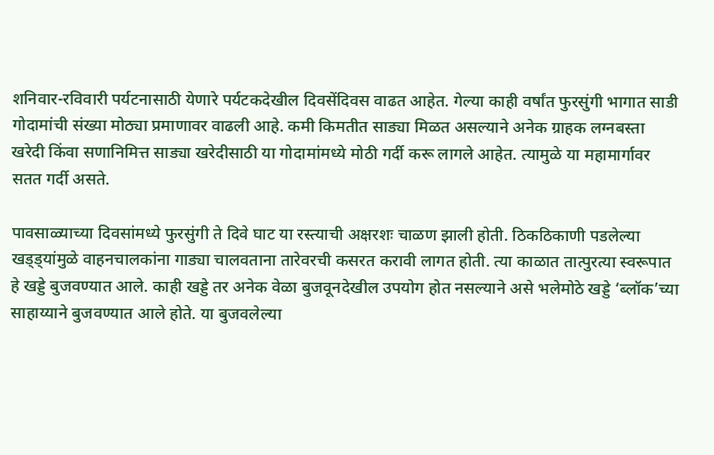शनिवार-रविवारी पर्यटनासाठी येणारे पर्यटकदेखील दिवसेंदिवस वाढत आहेत. गेल्या काही वर्षांत फुरसुंगी भागात साडी गोदामांची संख्या मोठ्या प्रमाणावर वाढली आहे. कमी किमतीत साड्या मिळत असल्याने अनेक ग्राहक लग्नबस्ता खरेदी किंवा सणानिमित्त साड्या खरेदीसाठी या गोदामांमध्ये मोठी गर्दी करू लागले आहेत. त्यामुळे या महामार्गावर सतत गर्दी असते.

पावसाळ्याच्या दिवसांमध्ये फुरसुंगी ते दिवे घाट या रस्त्याची अक्षरशः चाळण झाली होती. ठिकठिकाणी पडलेल्या खड्ड्यांमुळे वाहनचालकांना गाड्या चालवताना तारेवरची कसरत करावी लागत होती. त्या काळात तात्पुरत्या स्वरूपात हे खड्डे बुजवण्यात आले. काही खड्डे तर अनेक वेळा बुजवूनदेखील उपयोग होत नसल्याने असे भलेमोठे खड्डे ‘ब्लॉक’च्या साहाय्याने बुजवण्यात आले होते. या बुजवलेल्या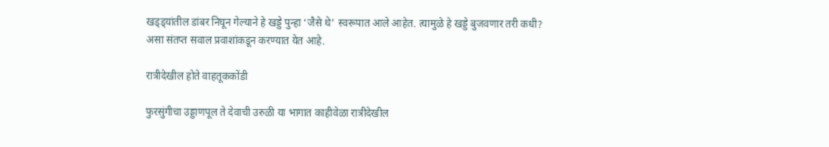खड्ड्यांतील डांबर निघून गेल्याने हे खड्डे पुन्हा ‘जैसे थे’ स्वरूपात आले आहेत. त्यामुळे हे खड्डे बुजवणार तरी कधी? असा संतप्त सवाल प्रवाशांकडून करण्यात येत आहे.

रात्रीदेखील होते वाहतूककोंडी

फुरसुंगीचा उड्डाणपूल ते देवाची उरुळी या भागात काहीवेळा रात्रीदेखील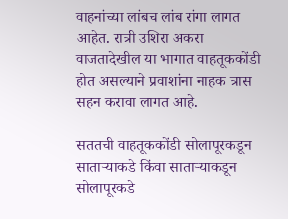वाहनांच्या लांबच लांब रांगा लागत आहेत. रात्री उशिरा अकरा वाजतादेखील या भागात वाहतूककोंडी होत असल्याने प्रवाशांना नाहक त्रास सहन करावा लागत आहे.

सततची वाहतूककोंडी सोलापूरकडून साताऱ्याकडे किंवा साताऱ्याकडून सोलापूरकडे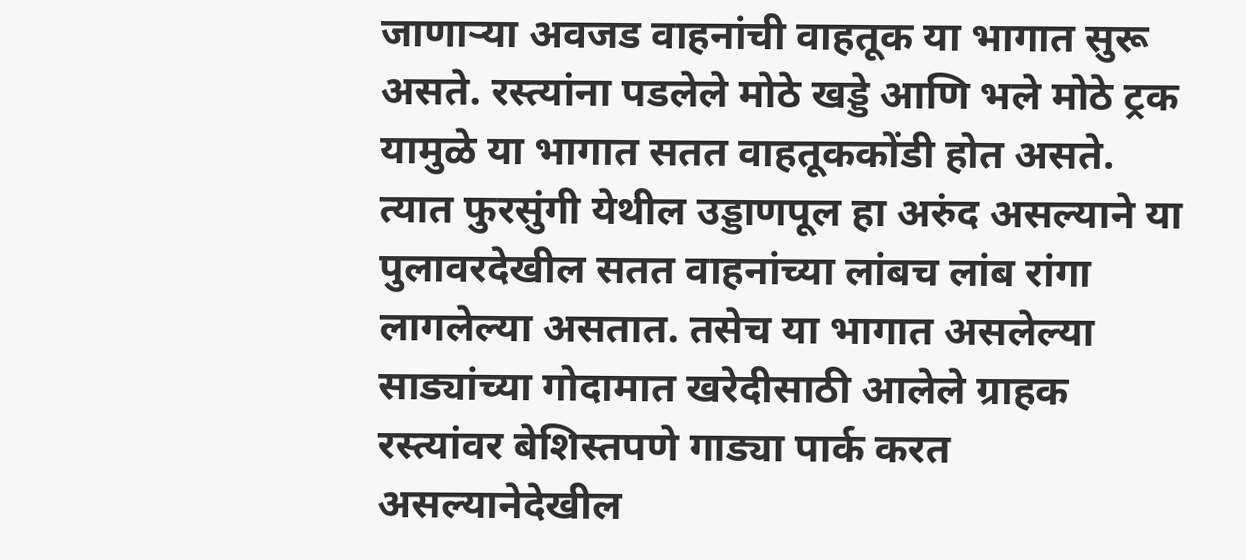जाणाऱ्या अवजड वाहनांची वाहतूक या भागात सुरू असते. रस्त्यांना पडलेले मोठे खड्डे आणि भले मोठे ट्रक यामुळे या भागात सतत वाहतूककोंडी होत असते. त्यात फुरसुंगी येथील उड्डाणपूल हा अरुंद असल्याने या पुलावरदेखील सतत वाहनांच्या लांबच लांब रांगा लागलेल्या असतात. तसेच या भागात असलेल्या साड्यांच्या गोदामात खरेदीसाठी आलेले ग्राहक रस्त्यांवर बेशिस्तपणे गाड्या पार्क करत असल्यानेदेखील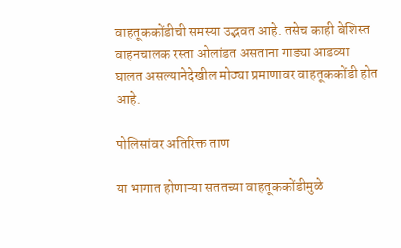वाहतूककोंडीची समस्या उद्भवत आहे. तसेच काही बेशिस्त वाहनचालक रस्ता ओलांडत असताना गाड्या आडव्या घालत असल्यानेदेखील मोठ्या प्रमाणावर वाहतूककोंडी होत आहे.

पोलिसांवर अतिरिक्त ताण

या भागात होणाऱ्या सततच्या वाहतूककोंडीमुळे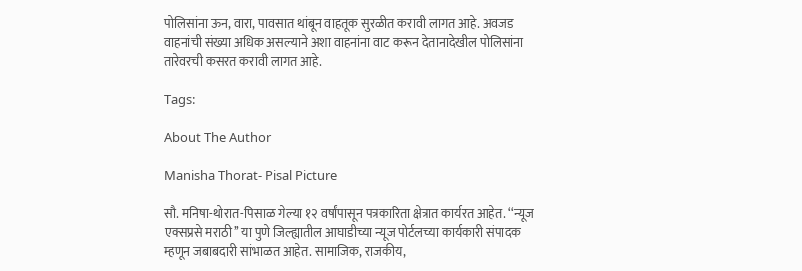पोलिसांना ऊन, वारा, पावसात थांबून वाहतूक सुरळीत करावी लागत आहे. अवजड वाहनांची संख्या अधिक असल्याने अशा वाहनांना वाट करून देतानादेखील पोलिसांना तारेवरची कसरत करावी लागत आहे.

Tags:

About The Author

Manisha Thorat- Pisal Picture

सौ. मनिषा-थोरात-पिसाळ गेल्या १२ वर्षांपासून पत्रकारिता क्षेत्रात कार्यरत आहेत. ‘‘न्यूज एक्सप्रसे मराठी’’ या पुणे जिल्ह्यातील आघाडीच्या न्यूज पोर्टलच्या कार्यकारी संपादक म्हणून जबाबदारी सांभाळत आहेत. सामाजिक, राजकीय,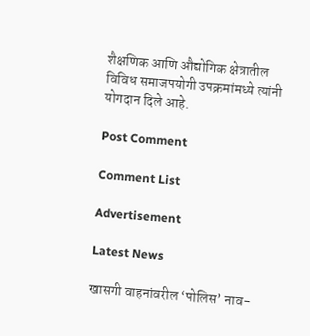शैक्षणिक आणि औद्योगिक क्षेत्रातील विविध समाजपयोगी उपक्रमांमध्ये त्यांनी योगदान दिले आहे.

Post Comment

Comment List

Advertisement

Latest News

खासगी वाहनांवरील ‘पोलिस’ नाव-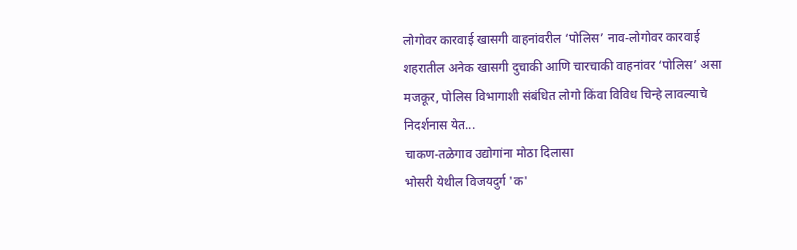लोगोवर कारवाई खासगी वाहनांवरील ‘पोलिस’ नाव-लोगोवर कारवाई
शहरातील अनेक खासगी दुचाकी आणि चारचाकी वाहनांवर ‘पोलिस’ असा मजकूर, पोलिस विभागाशी संबंधित लोगो किंवा विविध चिन्हे लावल्याचे निदर्शनास येत...
चाकण-तळेगाव उद्योगांना मोठा दिलासा
भोसरी येथील विजयदुर्ग 'क'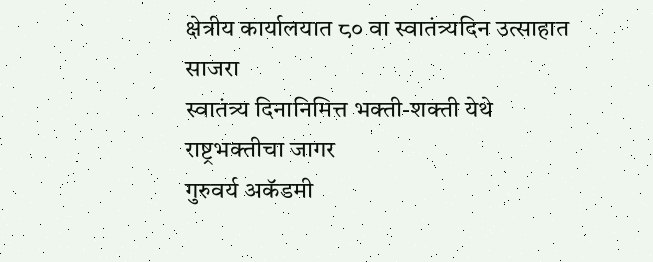क्षेत्रीय कार्यालयात ८० वा स्वातंत्र्यदिन उत्साहात साजरा
स्वातंत्र्य दिनानिमित्त भक्ती-शक्ती येथे राष्ट्रभक्तीचा जागर
गुरुवर्य अकॅडमी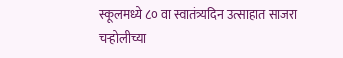स्कूलमध्ये ८० वा स्वातंत्र्यदिन उत्साहात साजरा
चऱ्होलीच्या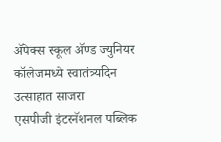अ‍ॅपेक्स स्कूल अ‍ॅण्ड ज्युनियर कॉलेजमध्ये स्वातंत्र्यदिन उत्साहात साजरा
एसपीजी इंटरनॅशनल पब्लिक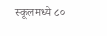स्कूलमध्ये ८०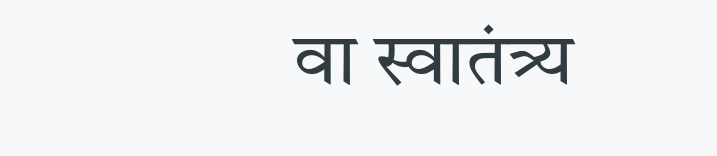वा स्वातंत्र्य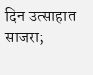दिन उत्साहात साजरा;